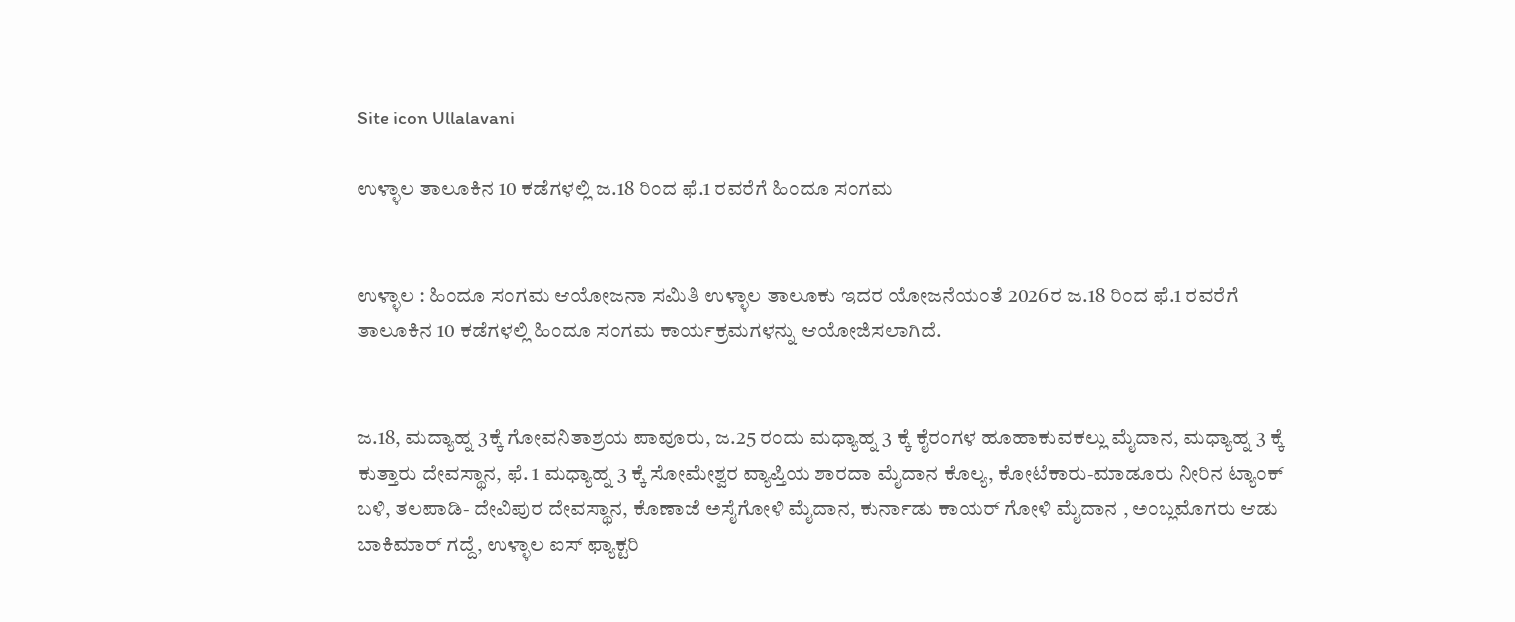Site icon Ullalavani

ಉಳ್ಳಾಲ ತಾಲೂಕಿನ 10 ಕಡೆಗಳಲ್ಲಿ ಜ.18 ರಿಂದ ಫೆ.1 ರವರೆಗೆ ಹಿಂದೂ ಸಂಗಮ


ಉಳ್ಳಾಲ : ಹಿಂದೂ ಸಂಗಮ ಆಯೋಜನಾ ಸಮಿತಿ ಉಳ್ಳಾಲ ತಾಲೂಕು ಇದರ ಯೋಜನೆಯಂತೆ 2026ರ ಜ.18 ರಿಂದ ಫೆ.1 ರವರೆಗೆ ತಾಲೂಕಿನ 10 ಕಡೆಗಳಲ್ಲಿ ಹಿಂದೂ ಸಂಗಮ ಕಾರ್ಯಕ್ರಮಗಳನ್ನು ಆಯೋಜಿಸಲಾಗಿದೆ.


ಜ.18, ಮದ್ಯಾಹ್ನ 3ಕ್ಕೆ ಗೋವನಿತಾಶ್ರಯ ಪಾವೂರು, ಜ.25 ರಂದು ಮಧ್ಯಾಹ್ನ 3 ಕ್ಕೆ ಕೈರಂಗಳ ಹೂಹಾಕುವಕಲ್ಲು ಮೈದಾನ, ಮಧ್ಯಾಹ್ನ 3 ಕ್ಕೆ ಕುತ್ತಾರು ದೇವಸ್ಥಾನ, ಫೆ. 1 ಮಧ್ಯಾಹ್ನ 3 ಕ್ಕೆ ಸೋಮೇಶ್ವರ ವ್ಯಾಪ್ತಿಯ ಶಾರದಾ ಮೈದಾನ ಕೊಲ್ಯ, ಕೋಟೆಕಾರು-ಮಾಡೂರು ನೀರಿನ ಟ್ಯಾಂಕ್ ಬಳಿ, ತಲಪಾಡಿ- ದೇವಿಪುರ ದೇವಸ್ಥಾನ, ಕೊಣಾಜೆ ಅಸೈಗೋಳಿ ಮೈದಾನ, ಕುರ್ನಾಡು ಕಾಯರ್ ಗೋಳಿ ಮೈದಾನ , ಅಂಬ್ಲಮೊಗರು ಆಡು ಬಾಕಿಮಾರ್ ಗದ್ದೆ, ಉಳ್ಳಾಲ ಐಸ್ ಫ್ಯಾಕ್ಟರಿ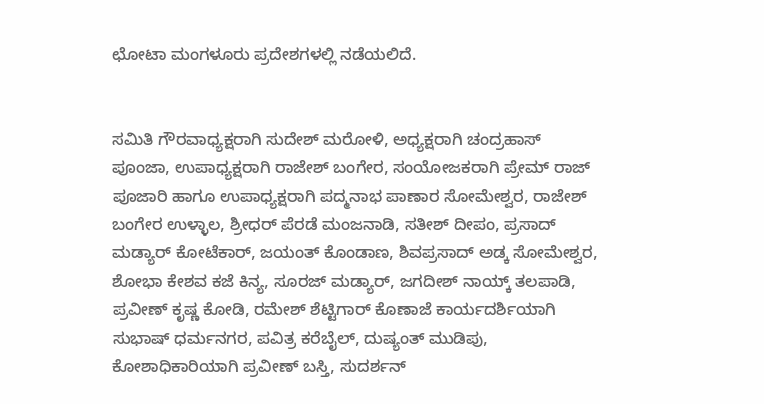ಛೋಟಾ ಮಂಗಳೂರು ಪ್ರದೇಶಗಳಲ್ಲಿ ನಡೆಯಲಿದೆ.


ಸಮಿತಿ ಗೌರವಾಧ್ಯಕ್ಷರಾಗಿ ಸುದೇಶ್ ಮರೋಳಿ, ಅಧ್ಯಕ್ಷರಾಗಿ ಚಂದ್ರಹಾಸ್ ಪೂಂಜಾ, ಉಪಾಧ್ಯಕ್ಷರಾಗಿ ರಾಜೇಶ್ ಬಂಗೇರ, ಸಂಯೋಜಕರಾಗಿ ಪ್ರೇಮ್ ರಾಜ್ ಪೂಜಾರಿ ಹಾಗೂ ಉಪಾಧ್ಯಕ್ಷರಾಗಿ ಪದ್ಮನಾಭ ಪಾಣಾರ ಸೋಮೇಶ್ವರ, ರಾಜೇಶ್ ಬಂಗೇರ ಉಳ್ಳಾಲ, ಶ್ರೀಧರ್ ಪೆರಡೆ ಮಂಜನಾಡಿ, ಸತೀಶ್ ದೀಪಂ, ಪ್ರಸಾದ್ ಮಡ್ಯಾರ್ ಕೋಟೆಕಾರ್, ಜಯಂತ್ ಕೊಂಡಾಣ, ಶಿವಪ್ರಸಾದ್ ಅಡ್ಕ ಸೋಮೇಶ್ವರ, ಶೋಭಾ ಕೇಶವ ಕಜೆ ಕಿನ್ಯ, ಸೂರಜ್ ಮಡ್ಯಾರ್, ಜಗದೀಶ್ ನಾಯ್ಕ್ ತಲಪಾಡಿ, ಪ್ರವೀಣ್ ಕೃಷ್ಣ ಕೋಡಿ, ರಮೇಶ್ ಶೆಟ್ಟಿಗಾರ್ ಕೊಣಾಜೆ ಕಾರ್ಯದರ್ಶಿಯಾಗಿ ಸುಭಾಷ್ ಧರ್ಮನಗರ, ಪವಿತ್ರ ಕರೆಬೈಲ್, ದುಷ್ಯಂತ್ ಮುಡಿಪು, ಕೋಶಾಧಿಕಾರಿಯಾಗಿ ಪ್ರವೀಣ್ ಬಸ್ತಿ, ಸುದರ್ಶನ್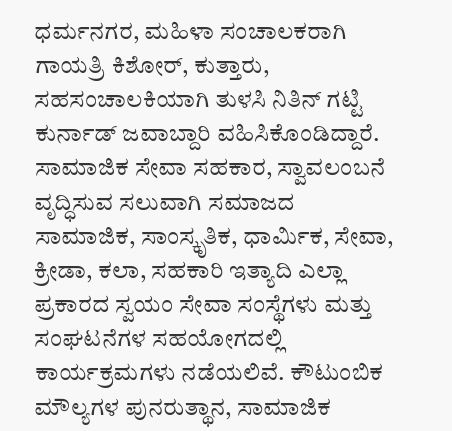ಧರ್ಮನಗರ, ಮಹಿಳಾ ಸಂಚಾಲಕರಾಗಿ ಗಾಯತ್ರಿ ಕಿಶೋರ್, ಕುತ್ತಾರು, ಸಹಸಂಚಾಲಕಿಯಾಗಿ ತುಳಸಿ ನಿತಿನ್ ಗಟ್ಟಿ ಕುರ್ನಾಡ್ ಜವಾಬ್ದಾರಿ ವಹಿಸಿಕೊಂಡಿದ್ದಾರೆ.
ಸಾಮಾಜಿಕ ಸೇವಾ ಸಹಕಾರ, ಸ್ವಾವಲಂಬನೆ ವೃದ್ಧಿಸುವ ಸಲುವಾಗಿ ಸಮಾಜದ ಸಾಮಾಜಿಕ, ಸಾಂಸ್ಕೃತಿಕ, ಧಾರ್ಮಿಕ, ಸೇವಾ, ಕ್ರೀಡಾ, ಕಲಾ, ಸಹಕಾರಿ ಇತ್ಯಾದಿ ಎಲ್ಲಾ ಪ್ರಕಾರದ ಸ್ವಯಂ ಸೇವಾ ಸಂಸ್ಥೆಗಳು ಮತ್ತು ಸಂಘಟನೆಗಳ ಸಹಯೋಗದಲ್ಲಿ ಕಾರ್ಯಕ್ರಮಗಳು ನಡೆಯಲಿವೆ. ಕೌಟುಂಬಿಕ ಮೌಲ್ಯಗಳ ಪುನರುತ್ಥಾನ, ಸಾಮಾಜಿಕ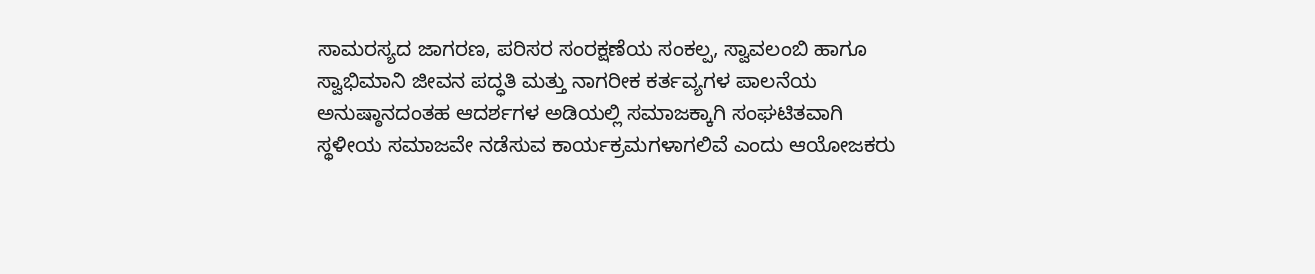ಸಾಮರಸ್ಯದ ಜಾಗರಣ, ಪರಿಸರ ಸಂರಕ್ಷಣೆಯ ಸಂಕಲ್ಪ, ಸ್ವಾವಲಂಬಿ ಹಾಗೂ ಸ್ವಾಭಿಮಾನಿ ಜೀವನ ಪದ್ಧತಿ ಮತ್ತು ನಾಗರೀಕ ಕರ್ತವ್ಯಗಳ ಪಾಲನೆಯ ಅನುಷ್ಠಾನದಂತಹ ಆದರ್ಶಗಳ ಅಡಿಯಲ್ಲಿ ಸಮಾಜಕ್ಕಾಗಿ ಸಂಘಟಿತವಾಗಿ ಸ್ಥಳೀಯ ಸಮಾಜವೇ ನಡೆಸುವ ಕಾರ್ಯಕ್ರಮಗಳಾಗಲಿವೆ ಎಂದು ಆಯೋಜಕರು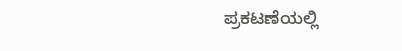ಪ್ರಕಟಣೆಯಲ್ಲಿ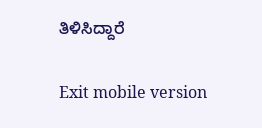ತಿಳಿಸಿದ್ದಾರೆ

Exit mobile version